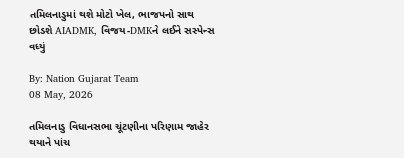તમિલનાડુમાં થશે મોટો ખેલ, ભાજપનો સાથ છોડશે AIADMK, વિજય-DMKને લઈને સસ્પેન્સ વધ્યું

By: Nation Gujarat Team
08 May, 2026

તમિલનાડુ વિધાનસભા ચૂંટણીના પરિણામ જાહેર થયાને પાંચ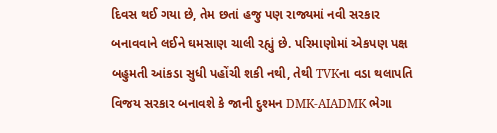દિવસ થઈ ગયા છે, તેમ છતાં હજુ પણ રાજ્યમાં નવી સરકાર બનાવવાને લઈને ઘમસાણ ચાલી રહ્યું છે. પરિમાણોમાં એકપણ પક્ષ બહુમતી આંકડા સુધી પહોંચી શકી નથી, તેથી TVKના વડા થલાપતિ વિજય સરકાર બનાવશે કે જાની દુશ્મન DMK-AIADMK ભેગા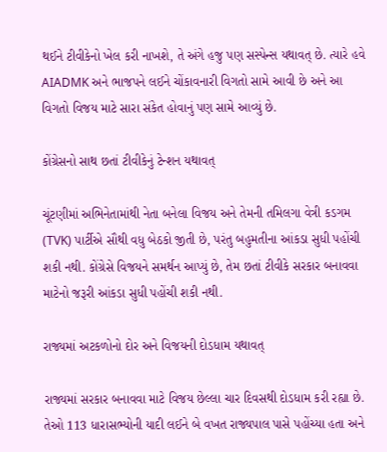થઈને ટીવીકેનો ખેલ કરી નાખશે, તે અંગે હજુ પણ સસ્પેન્સ યથાવત્ છે. ત્યારે હવે AIADMK અને ભાજપને લઈને ચોંકાવનારી વિગતો સામે આવી છે અને આ વિગતો વિજય માટે સારા સંકેત હોવાનું પણ સામે આવ્યું છે.

કોંગ્રેસનો સાથ છતાં ટીવીકેનું ટેન્શન યથાવત્

ચૂંટણીમાં અભિનેતામાંથી નેતા બનેલા વિજય અને તેમની તમિલગા વેત્રી કડગમ (TVK) પાર્ટીએ સૌથી વધુ બેઠકો જીતી છે, પરંતુ બહુમતીના આંકડા સુધી પહોંચી શકી નથી. કોંગ્રેસે વિજયને સમર્થન આપ્યું છે, તેમ છતાં ટીવીકે સરકાર બનાવવા માટેનો જરૂરી આંકડા સુધી પહોંચી શકી નથી.

રાજ્યમાં અટકળોનો દોર અને વિજયની દોડધામ યથાવત્

રાજ્યમાં સરકાર બનાવવા માટે વિજય છેલ્લા ચાર દિવસથી દોડધામ કરી રહ્યા છે. તેઓ 113 ધારાસભ્યોની યાદી લઈને બે વખત રાજ્યપાલ પાસે પહોંચ્યા હતા અને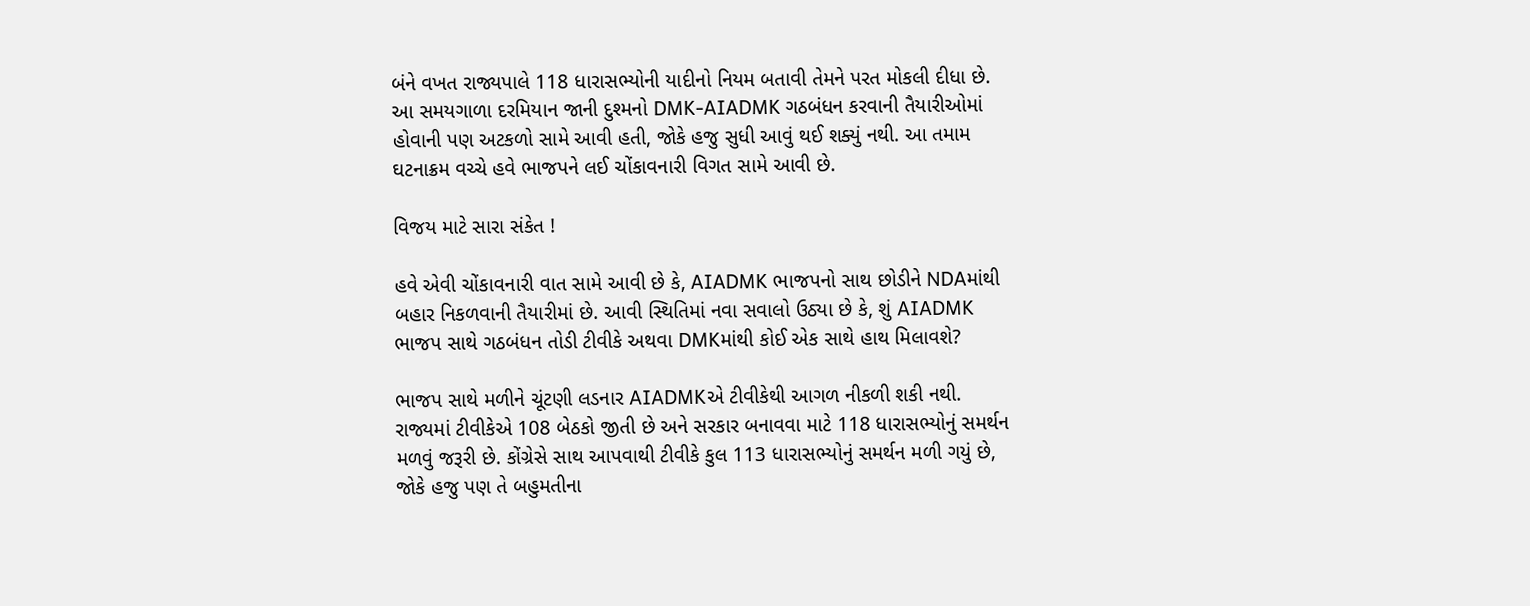બંને વખત રાજ્યપાલે 118 ધારાસભ્યોની યાદીનો નિયમ બતાવી તેમને પરત મોકલી દીધા છે. આ સમયગાળા દરમિયાન જાની દુશ્મનો DMK-AIADMK ગઠબંધન કરવાની તૈયારીઓમાં હોવાની પણ અટકળો સામે આવી હતી, જોકે હજુ સુધી આવું થઈ શક્યું નથી. આ તમામ ઘટનાક્રમ વચ્ચે હવે ભાજપને લઈ ચોંકાવનારી વિગત સામે આવી છે.

વિજય માટે સારા સંકેત !

હવે એવી ચોંકાવનારી વાત સામે આવી છે કે, AIADMK ભાજપનો સાથ છોડીને NDAમાંથી બહાર નિકળવાની તૈયારીમાં છે. આવી સ્થિતિમાં નવા સવાલો ઉઠ્યા છે કે, શું AIADMK ભાજપ સાથે ગઠબંધન તોડી ટીવીકે અથવા DMKમાંથી કોઈ એક સાથે હાથ મિલાવશે?

ભાજપ સાથે મળીને ચૂંટણી લડનાર AIADMKએ ટીવીકેથી આગળ નીકળી શકી નથી. રાજ્યમાં ટીવીકેએ 108 બેઠકો જીતી છે અને સરકાર બનાવવા માટે 118 ધારાસભ્યોનું સમર્થન મળવું જરૂરી છે. કોંગ્રેસે સાથ આપવાથી ટીવીકે કુલ 113 ધારાસભ્યોનું સમર્થન મળી ગયું છે, જોકે હજુ પણ તે બહુમતીના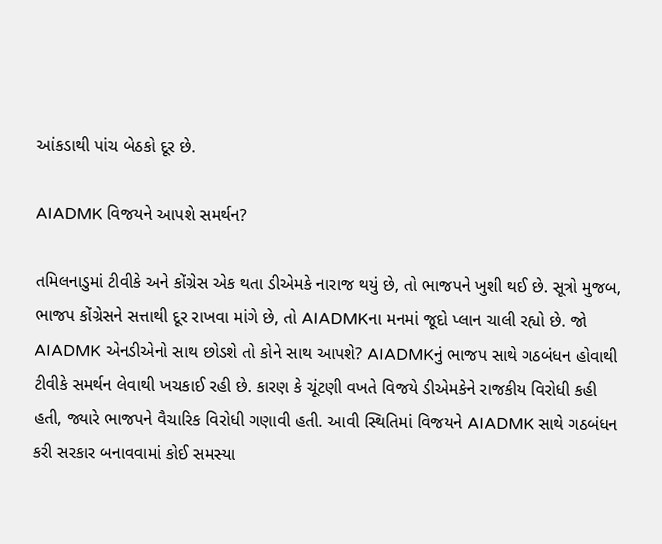આંકડાથી પાંચ બેઠકો દૂર છે.

AIADMK વિજયને આપશે સમર્થન?

તમિલનાડુમાં ટીવીકે અને કોંગ્રેસ એક થતા ડીએમકે નારાજ થયું છે, તો ભાજપને ખુશી થઈ છે. સૂત્રો મુજબ, ભાજપ કોંગ્રેસને સત્તાથી દૂર રાખવા માંગે છે, તો AIADMKના મનમાં જૂદો પ્લાન ચાલી રહ્યો છે. જો AIADMK એનડીએનો સાથ છોડશે તો કોને સાથ આપશે? AIADMKનું ભાજપ સાથે ગઠબંધન હોવાથી ટીવીકે સમર્થન લેવાથી ખચકાઈ રહી છે. કારણ કે ચૂંટણી વખતે વિજયે ડીએમકેને રાજકીય વિરોધી કહી હતી, જ્યારે ભાજપને વૈચારિક વિરોધી ગણાવી હતી. આવી સ્થિતિમાં વિજયને AIADMK સાથે ગઠબંધન કરી સરકાર બનાવવામાં કોઈ સમસ્યા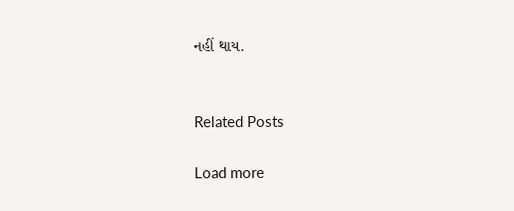નહીં થાય.


Related Posts

Load more